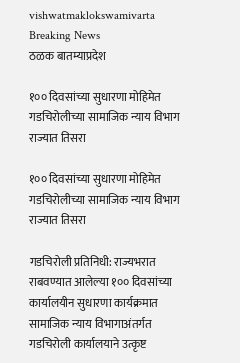vishwatmaklokswamivarta
Breaking News
ठळक बातम्याप्रदेश

१०० दिवसांच्या सुधारणा मोहिमेत गडचिरोलीच्या सामाजिक न्याय विभाग राज्यात तिसरा

१०० दिवसांच्या सुधारणा मोहिमेत गडचिरोलीच्या सामाजिक न्याय विभाग राज्यात तिसरा

गडचिरोली प्रतिनिधी: राज्यभरात राबवण्यात आलेल्या १०० दिवसांच्या कार्यालयीन सुधारणा कार्यक्रमात सामाजिक न्याय विभागाअंतर्गत गडचिरोली कार्यालयाने उत्कृष्ट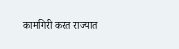कामगिरी करत राज्यात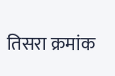तिसरा क्रमांक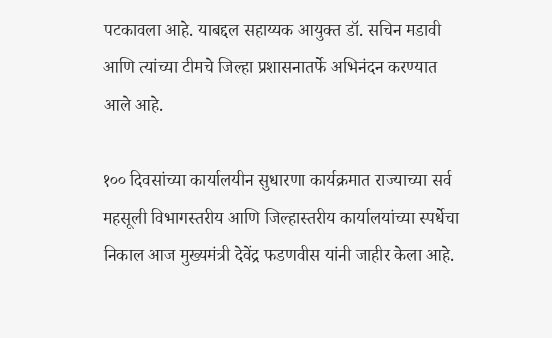पटकावला आहे. याबद्दल सहाय्यक आयुक्त डॉ. सचिन मडावी आणि त्यांच्या टीमचे जिल्हा प्रशासनातर्फे अभिनंदन करण्यात आले आहे.

१०० दिवसांच्या कार्यालयीन सुधारणा कार्यक्रमात राज्याच्या सर्व महसूली विभागस्तरीय आणि जिल्हास्तरीय कार्यालयांच्या स्पर्धेचा निकाल आज मुख्यमंत्री देवेंद्र फडणवीस यांनी जाहीर केला आहे.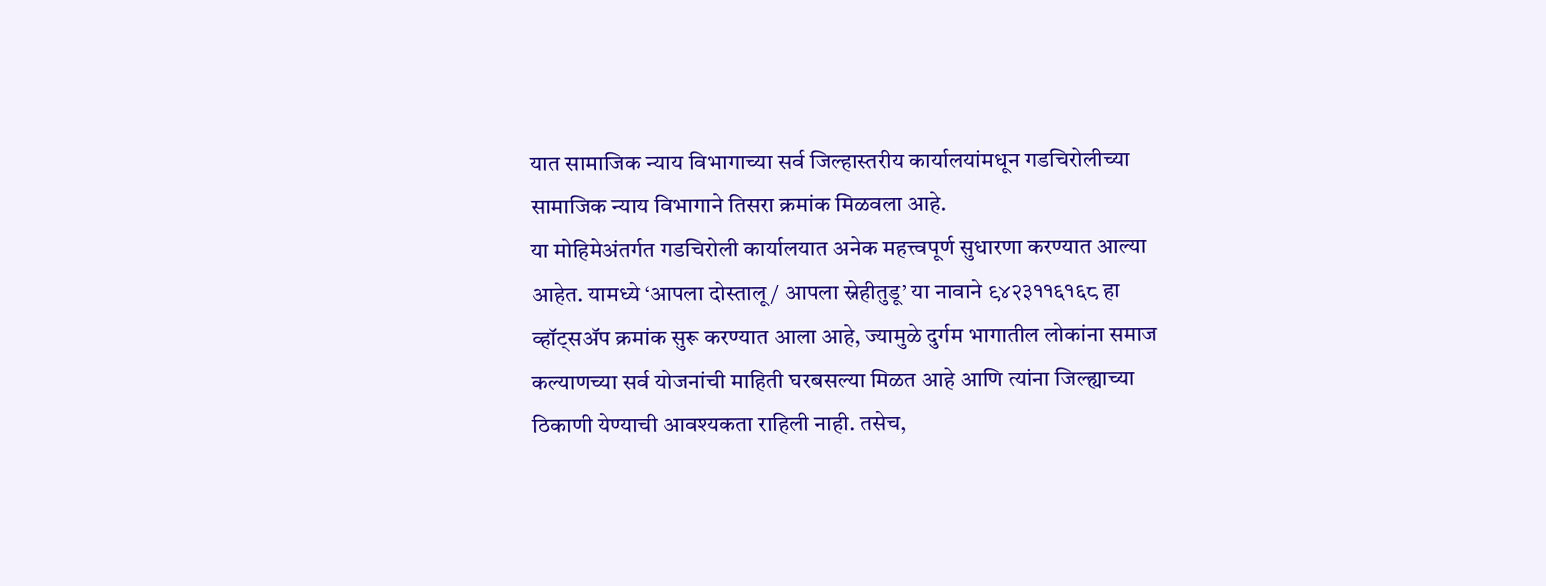यात सामाजिक न्याय विभागाच्या सर्व जिल्हास्तरीय कार्यालयांमधून गडचिरोलीच्या सामाजिक न्याय विभागाने तिसरा क्रमांक मिळवला आहे.
या मोहिमेअंतर्गत गडचिरोली कार्यालयात अनेक महत्त्वपूर्ण सुधारणा करण्यात आल्या आहेत. यामध्ये ‘आपला दोस्तालू / आपला स्नेहीतुडू’ या नावाने ९४२३११६१६८ हा व्हॉट्सॲप क्रमांक सुरू करण्यात आला आहे, ज्यामुळे दुर्गम भागातील लोकांना समाज कल्याणच्या सर्व योजनांची माहिती घरबसल्या मिळत आहे आणि त्यांना जिल्ह्याच्या ठिकाणी येण्याची आवश्यकता राहिली नाही. तसेच,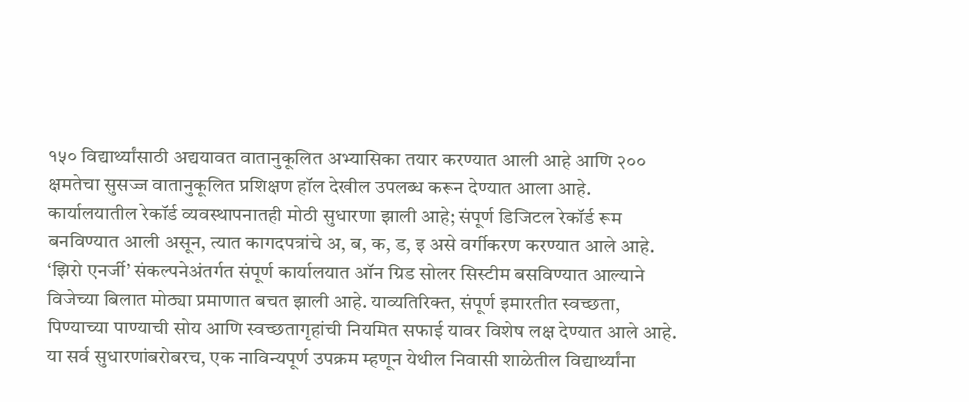१५० विद्यार्थ्यांसाठी अद्ययावत वातानुकूलित अभ्यासिका तयार करण्यात आली आहे आणि २०० क्षमतेचा सुसज्ज वातानुकूलित प्रशिक्षण हॉल देखील उपलब्ध करून देण्यात आला आहे.
कार्यालयातील रेकॉर्ड व्यवस्थापनातही मोठी सुधारणा झाली आहे; संपूर्ण डिजिटल रेकॉर्ड रूम बनविण्यात आली असून, त्यात कागदपत्रांचे अ, ब, क, ड, इ असे वर्गीकरण करण्यात आले आहे. ‘झिरो एनर्जी’ संकल्पनेअंतर्गत संपूर्ण कार्यालयात ऑन ग्रिड सोलर सिस्टीम बसविण्यात आल्याने विजेच्या बिलात मोठ्या प्रमाणात बचत झाली आहे. याव्यतिरिक्त, संपूर्ण इमारतीत स्वच्छता, पिण्याच्या पाण्याची सोय आणि स्वच्छतागृहांची नियमित सफाई यावर विशेष लक्ष देण्यात आले आहे.
या सर्व सुधारणांबरोबरच, एक नाविन्यपूर्ण उपक्रम म्हणून येथील निवासी शाळेतील विद्यार्थ्यांना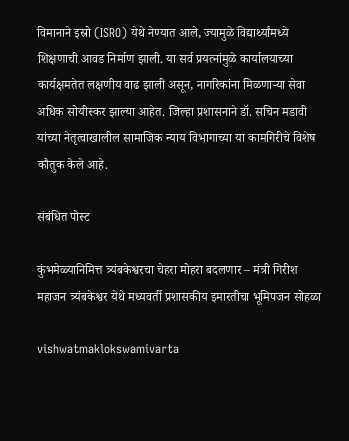विमानाने इस्रो (ISRO) येथे नेण्यात आले, ज्यामुळे विद्यार्थ्यांमध्ये शिक्षणाची आवड निर्माण झाली. या सर्व प्रयत्नांमुळे कार्यालयाच्या कार्यक्षमतेत लक्षणीय वाढ झाली असून, नागरिकांना मिळणाऱ्या सेवा अधिक सोयीस्कर झाल्या आहेत. जिल्हा प्रशासनाने डॉ. सचिन मडावी यांच्या नेतृत्वाखालील सामाजिक न्याय विभागाच्या या कामगिरीचे विशेष कौतुक केले आहे.

संबंधित पोस्ट

कुंभमेळ्यानिमित्त त्र्यंबकेश्वरचा चेहरा मोहरा बदलणार – मंत्री गिरीश महाजन त्र्यंबकेश्वर येथे मध्यवर्ती प्रशासकीय इमारतीचा भूमिपजन सोहळा

vishwatmaklokswamivarta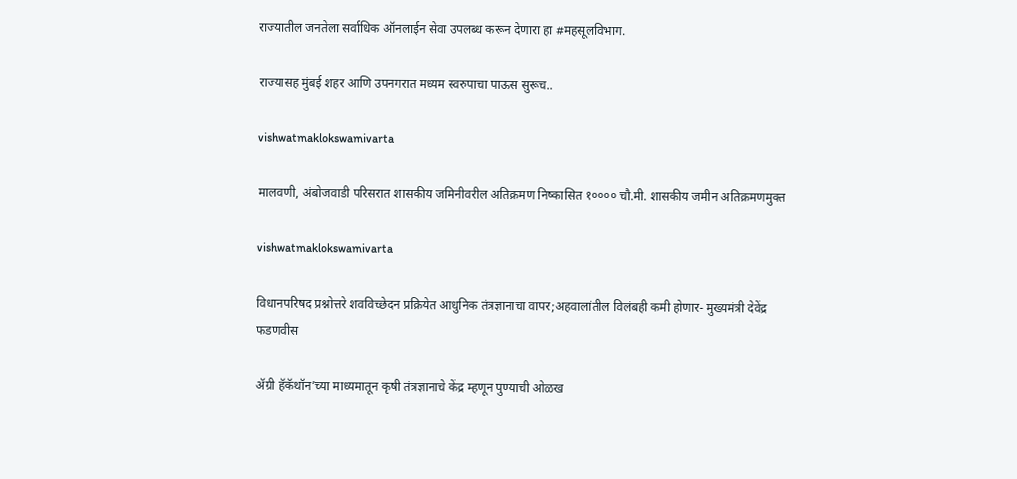राज्यातील जनतेला सर्वाधिक ऑनलाईन सेवा उपलब्ध करून देणारा हा #महसूलविभाग.

राज्यासह मुंबई शहर आणि उपनगरात मध्यम स्वरुपाचा पाऊस सुरूच..

vishwatmaklokswamivarta

मालवणी, अंबोजवाडी परिसरात शासकीय जमिनीवरील अतिक्रमण निष्कासित १०००० चौ.मी. शासकीय जमीन अतिक्रमणमुक्त

vishwatmaklokswamivarta

विधानपरिषद प्रश्नोत्तरे शवविच्छेदन प्रक्रियेत आधुनिक तंत्रज्ञानाचा वापर;अहवालांतील विलंबही कमी होणार- मुख्यमंत्री देवेंद्र फडणवीस

ॲग्री हॅकॅथॉन’च्या माध्यमातून कृषी तंत्रज्ञानाचे केंद्र म्हणून पुण्याची ओळख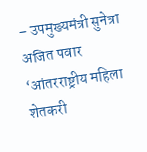– उपमुख्यमंत्री सुनेत्रा अजित पवार ‘आंतरराष्ट्रीय महिला शेतकरी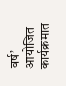वर्ष’ आयोजित कार्यक्रमात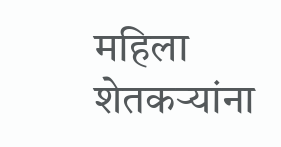महिला शेतकऱ्यांना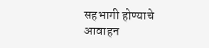सहभागी होण्याचे आवाहन